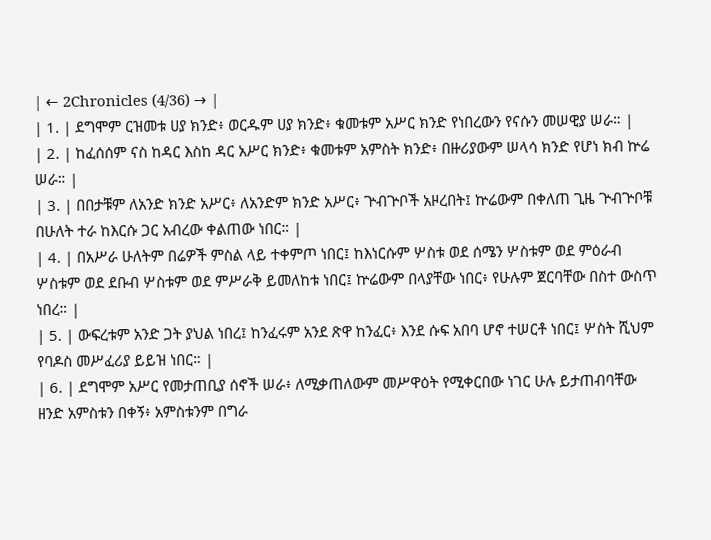| ← 2Chronicles (4/36) → |
| 1. | ደግሞም ርዝመቱ ሀያ ክንድ፥ ወርዱም ሀያ ክንድ፥ ቁመቱም አሥር ክንድ የነበረውን የናሱን መሠዊያ ሠራ። |
| 2. | ከፈሰሰም ናስ ከዳር እስከ ዳር አሥር ክንድ፥ ቁመቱም አምስት ክንድ፥ በዙሪያውም ሠላሳ ክንድ የሆነ ክብ ኵሬ ሠራ። |
| 3. | በበታቹም ለአንድ ክንድ አሥር፥ ለአንድም ክንድ አሥር፥ ጕብጕቦች አዞረበት፤ ኵሬውም በቀለጠ ጊዜ ጕብጕቦቹ በሁለት ተራ ከእርሱ ጋር አብረው ቀልጠው ነበር። |
| 4. | በአሥራ ሁለትም በሬዎች ምስል ላይ ተቀምጦ ነበር፤ ከእነርሱም ሦስቱ ወደ ሰሜን ሦስቱም ወደ ምዕራብ ሦስቱም ወደ ደቡብ ሦስቱም ወደ ምሥራቅ ይመለከቱ ነበር፤ ኵሬውም በላያቸው ነበር፥ የሁሉም ጀርባቸው በስተ ውስጥ ነበረ። |
| 5. | ውፍረቱም አንድ ጋት ያህል ነበረ፤ ከንፈሩም አንደ ጽዋ ከንፈር፥ እንደ ሱፍ አበባ ሆኖ ተሠርቶ ነበር፤ ሦስት ሺህም የባዶስ መሥፈሪያ ይይዝ ነበር። |
| 6. | ደግሞም አሥር የመታጠቢያ ሰኖች ሠራ፥ ለሚቃጠለውም መሥዋዕት የሚቀርበው ነገር ሁሉ ይታጠብባቸው ዘንድ አምስቱን በቀኝ፥ አምስቱንም በግራ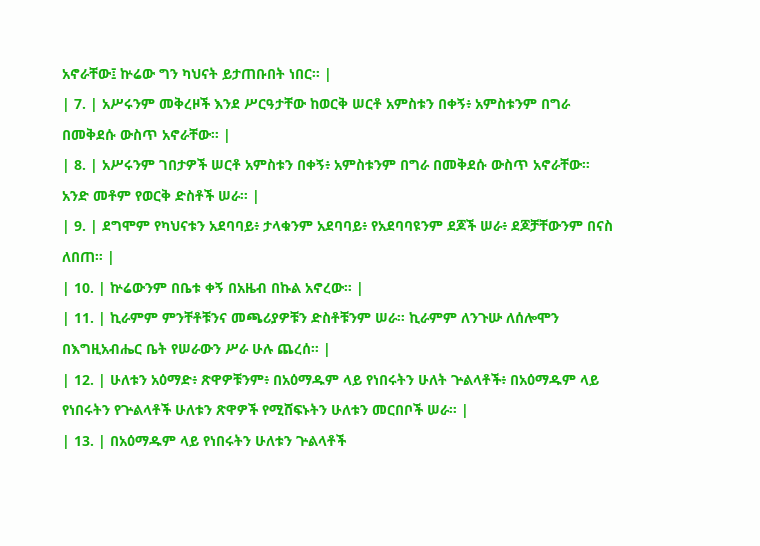አኖራቸው፤ ኵሬው ግን ካህናት ይታጠቡበት ነበር። |
| 7. | አሥሩንም መቅረዞች እንደ ሥርዓታቸው ከወርቅ ሠርቶ አምስቱን በቀኝ፥ አምስቱንም በግራ በመቅደሱ ውስጥ አኖራቸው። |
| 8. | አሥሩንም ገበታዎች ሠርቶ አምስቱን በቀኝ፥ አምስቱንም በግራ በመቅደሱ ውስጥ አኖራቸው። አንድ መቶም የወርቅ ድስቶች ሠራ። |
| 9. | ደግሞም የካህናቱን አደባባይ፥ ታላቁንም አደባባይ፥ የአደባባዩንም ደጆች ሠራ፥ ደጆቻቸውንም በናስ ለበጠ። |
| 10. | ኵሬውንም በቤቱ ቀኝ በአዜብ በኩል አኖረው። |
| 11. | ኪራምም ምንቸቶቹንና መጫሪያዎቹን ድስቶቹንም ሠራ። ኪራምም ለንጉሡ ለሰሎሞን በእግዚአብሔር ቤት የሠራውን ሥራ ሁሉ ጨረሰ። |
| 12. | ሁለቱን አዕማድ፥ ጽዋዎቹንም፥ በአዕማዱም ላይ የነበሩትን ሁለት ጕልላቶች፥ በአዕማዱም ላይ የነበሩትን የጕልላቶች ሁለቱን ጽዋዎች የሚሸፍኑትን ሁለቱን መርበቦች ሠራ። |
| 13. | በአዕማዱም ላይ የነበሩትን ሁለቱን ጕልላቶች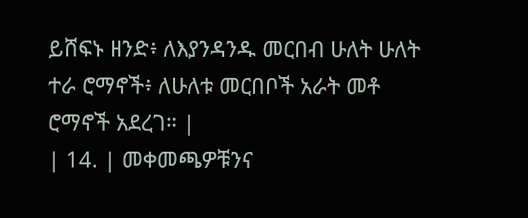ይሸፍኑ ዘንድ፥ ለእያንዳንዱ መርበብ ሁለት ሁለት ተራ ሮማኖች፥ ለሁለቱ መርበቦች አራት መቶ ሮማኖች አደረገ። |
| 14. | መቀመጫዎቹንና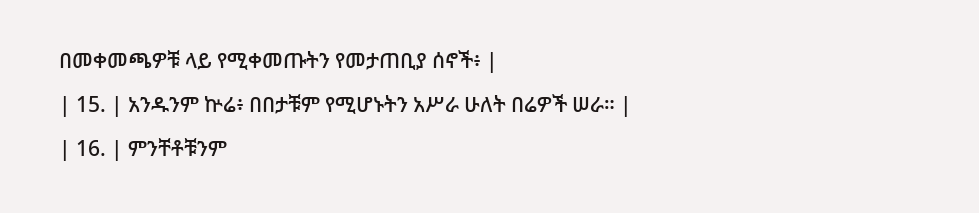በመቀመጫዎቹ ላይ የሚቀመጡትን የመታጠቢያ ሰኖች፥ |
| 15. | አንዱንም ኵሬ፥ በበታቹም የሚሆኑትን አሥራ ሁለት በሬዎች ሠራ። |
| 16. | ምንቸቶቹንም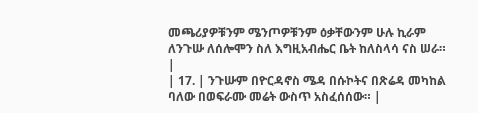መጫሪያዎቹንም ሜንጦዎቹንም ዕቃቸውንም ሁሉ ኪራም ለንጉሡ ለሰሎሞን ስለ እግዚአብሔር ቤት ከለስላሳ ናስ ሠራ። |
| 17. | ንጉሡም በዮርዳኖስ ሜዳ በሱኮትና በጽሬዳ መካከል ባለው በወፍራሙ መሬት ውስጥ አስፈሰሰው። |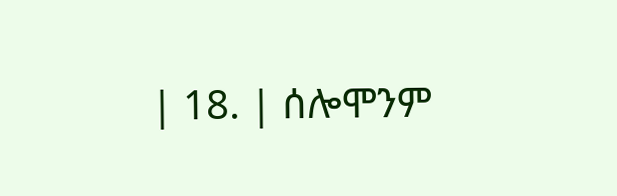| 18. | ሰሎሞንም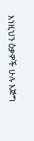እነዚህን ዕቃዎች ሁሉ እጅግ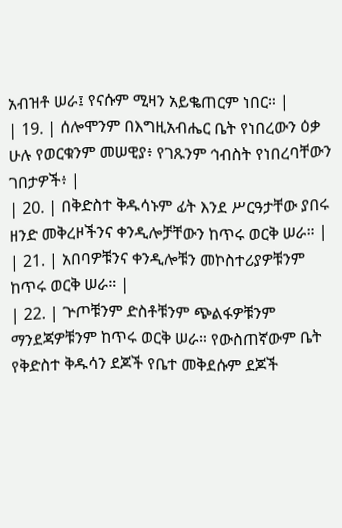አብዝቶ ሠራ፤ የናሱም ሚዛን አይቈጠርም ነበር። |
| 19. | ሰሎሞንም በእግዚአብሔር ቤት የነበረውን ዕቃ ሁሉ የወርቁንም መሠዊያ፥ የገጹንም ኅብስት የነበረባቸውን ገበታዎች፥ |
| 20. | በቅድስተ ቅዱሳኑም ፊት እንደ ሥርዓታቸው ያበሩ ዘንድ መቅረዞችንና ቀንዲሎቻቸውን ከጥሩ ወርቅ ሠራ። |
| 21. | አበባዎቹንና ቀንዲሎቹን መኮስተሪያዎቹንም ከጥሩ ወርቅ ሠራ። |
| 22. | ጕጦቹንም ድስቶቹንም ጭልፋዎቹንም ማንደጃዎቹንም ከጥሩ ወርቅ ሠራ። የውስጠኛውም ቤት የቅድስተ ቅዱሳን ደጆች የቤተ መቅደሱም ደጆች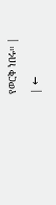የወርቅ ነበሩ። |
| ←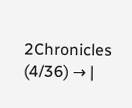2Chronicles (4/36) → |